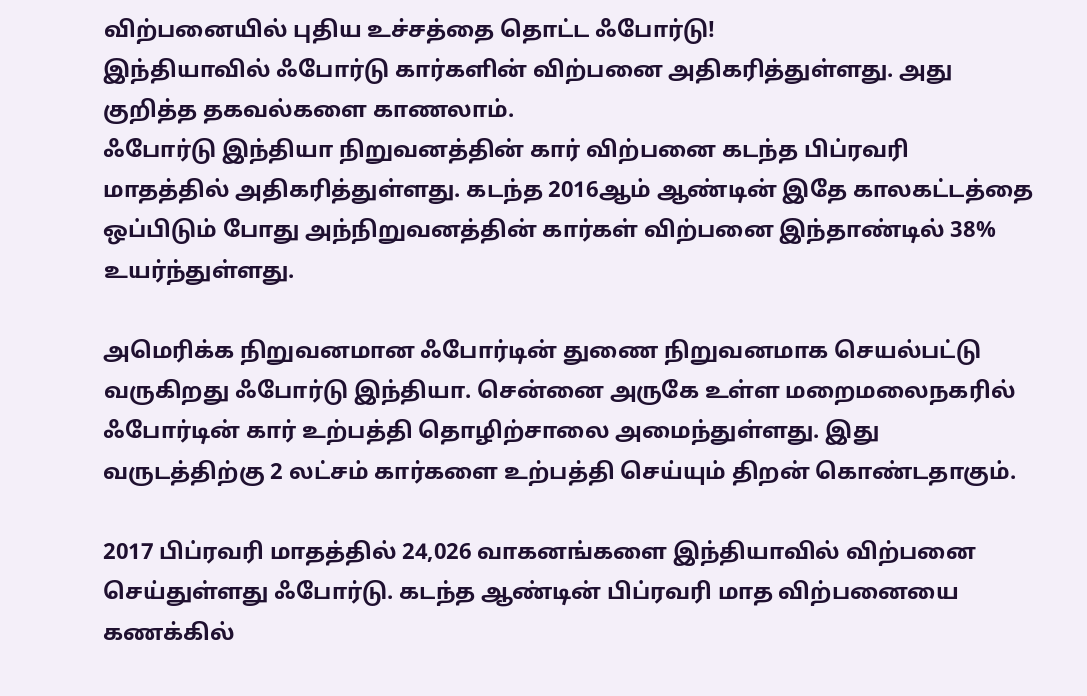விற்பனையில் புதிய உச்சத்தை தொட்ட ஃபோர்டு!
இந்தியாவில் ஃபோர்டு கார்களின் விற்பனை அதிகரித்துள்ளது. அது குறித்த தகவல்களை காணலாம்.
ஃபோர்டு இந்தியா நிறுவனத்தின் கார் விற்பனை கடந்த பிப்ரவரி மாதத்தில் அதிகரித்துள்ளது. கடந்த 2016ஆம் ஆண்டின் இதே காலகட்டத்தை ஒப்பிடும் போது அந்நிறுவனத்தின் கார்கள் விற்பனை இந்தாண்டில் 38% உயர்ந்துள்ளது.

அமெரிக்க நிறுவனமான ஃபோர்டின் துணை நிறுவனமாக செயல்பட்டு வருகிறது ஃபோர்டு இந்தியா. சென்னை அருகே உள்ள மறைமலைநகரில் ஃபோர்டின் கார் உற்பத்தி தொழிற்சாலை அமைந்துள்ளது. இது வருடத்திற்கு 2 லட்சம் கார்களை உற்பத்தி செய்யும் திறன் கொண்டதாகும்.

2017 பிப்ரவரி மாதத்தில் 24,026 வாகனங்களை இந்தியாவில் விற்பனை செய்துள்ளது ஃபோர்டு. கடந்த ஆண்டின் பிப்ரவரி மாத விற்பனையை கணக்கில்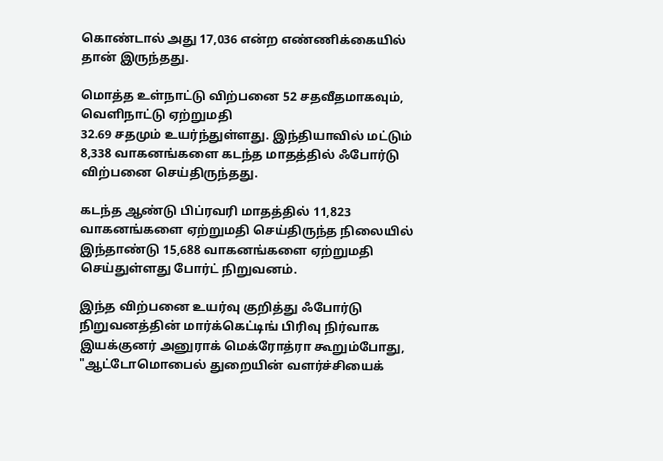கொண்டால் அது 17,036 என்ற எண்ணிக்கையில் தான் இருந்தது.

மொத்த உள்நாட்டு விற்பனை 52 சதவீதமாகவும், வெளிநாட்டு ஏற்றுமதி
32.69 சதமும் உயர்ந்துள்ளது. இந்தியாவில் மட்டும் 8,338 வாகனங்களை கடந்த மாதத்தில் ஃபோர்டு விற்பனை செய்திருந்தது.

கடந்த ஆண்டு பிப்ரவரி மாதத்தில் 11,823 வாகனங்களை ஏற்றுமதி செய்திருந்த நிலையில் இந்தாண்டு 15,688 வாகனங்களை ஏற்றுமதி செய்துள்ளது போர்ட் நிறுவனம்.

இந்த விற்பனை உயர்வு குறித்து ஃபோர்டு நிறுவனத்தின் மார்க்கெட்டிங் பிரிவு நிர்வாக இயக்குனர் அனுராக் மெக்ரோத்ரா கூறும்போது, "ஆட்டோமொபைல் துறையின் வளர்ச்சியைக்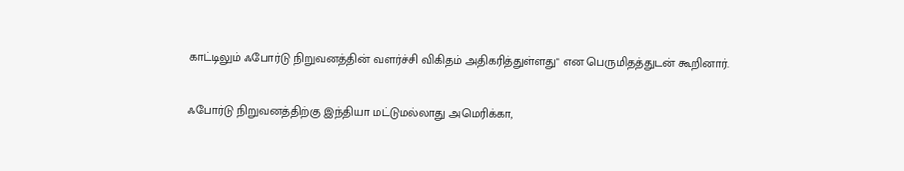காட்டிலும் ஃபோர்டு நிறுவனத்தின் வளர்ச்சி விகிதம் அதிகரித்துள்ளது" என பெருமிதத்துடன் கூறினார்.

ஃபோர்டு நிறுவனத்திற்கு இந்தியா மட்டுமல்லாது அமெரிக்கா,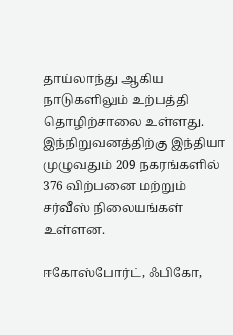தாய்லாந்து ஆகிய நாடுகளிலும் உற்பத்தி தொழிற்சாலை உள்ளது. இந்நிறுவனத்திற்கு இந்தியா முழுவதும் 209 நகரங்களில் 376 விற்பனை மற்றும் சர்வீஸ் நிலையங்கள் உள்ளன.

ஈகோஸ்போர்ட், ஃபிகோ,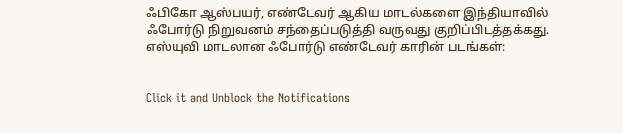ஃபிகோ ஆஸ்பயர், எண்டேவர் ஆகிய மாடல்களை இந்தியாவில் ஃபோர்டு நிறுவனம் சந்தைப்படுத்தி வருவது குறிப்பிடத்தக்கது.
எஸ்யுவி மாடலான ஃபோர்டு எண்டேவர் காரின் படங்கள்:


Click it and Unblock the Notifications